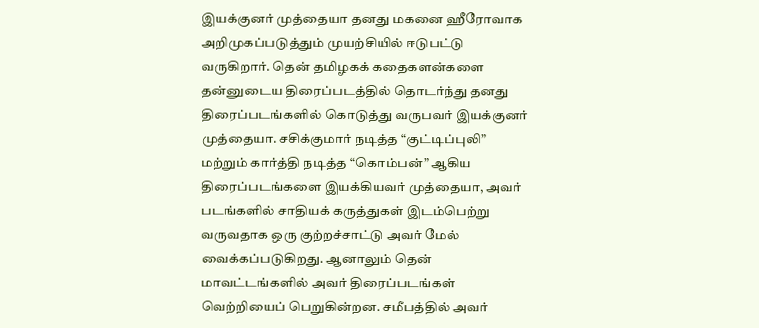இயக்குனர் முத்தையா தனது மகனை ஹீரோவாக அறிமுகப்படுத்தும் முயற்சியில் ஈடுபட்டு வருகிறார். தென் தமிழகக் கதைகளன்களை தன்னுடைய திரைப்படத்தில் தொடர்ந்து தனது திரைப்படங்களில் கொடுத்து வருபவர் இயக்குனர் முத்தையா. சசிக்குமார் நடித்த “குட்டிப்புலி” மற்றும் கார்த்தி நடித்த “கொம்பன்” ஆகிய திரைப்படங்களை இயக்கியவர் முத்தையா, அவர் படங்களில் சாதியக் கருத்துகள் இடம்பெற்று வருவதாக ஒரு குற்றச்சாட்டு அவர் மேல் வைக்கப்படுகிறது. ஆனாலும் தென் மாவட்டங்களில் அவர் திரைப்படங்கள் வெற்றியைப் பெறுகின்றன. சமீபத்தில் அவர்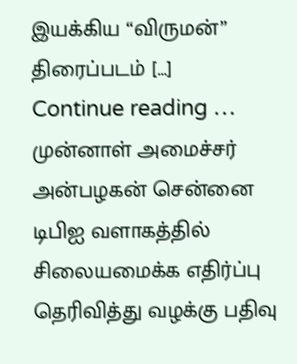இயக்கிய “விருமன்” திரைப்படம் […]
Continue reading …
முன்னாள் அமைச்சர் அன்பழகன் சென்னை டிபிஐ வளாகத்தில் சிலையமைக்க எதிர்ப்பு தெரிவித்து வழக்கு பதிவு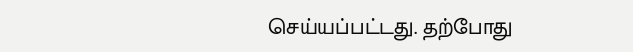செய்யப்பட்டது. தற்போது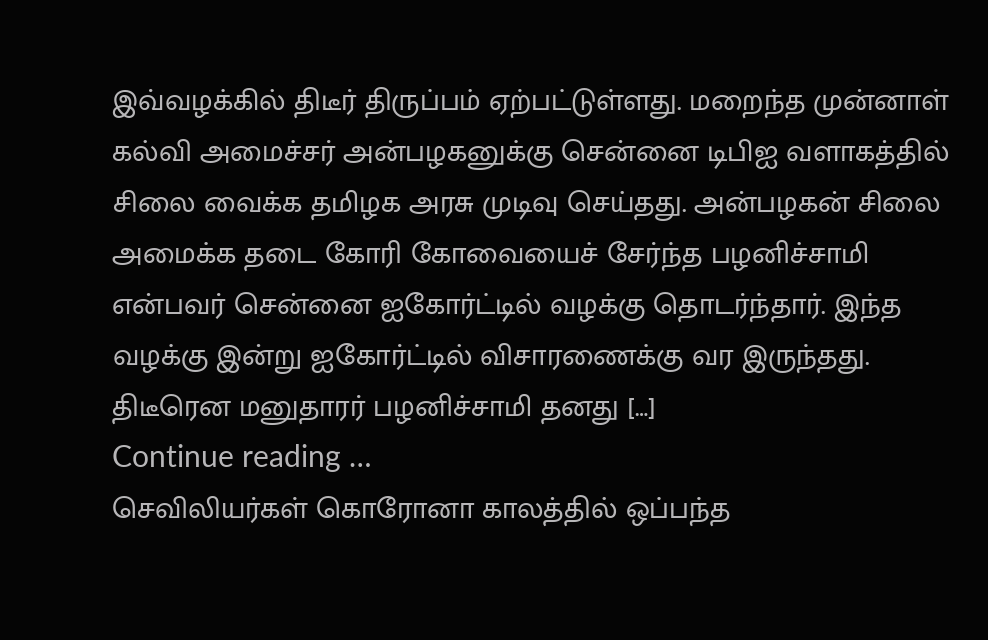இவ்வழக்கில் திடீர் திருப்பம் ஏற்பட்டுள்ளது. மறைந்த முன்னாள் கல்வி அமைச்சர் அன்பழகனுக்கு சென்னை டிபிஐ வளாகத்தில் சிலை வைக்க தமிழக அரசு முடிவு செய்தது. அன்பழகன் சிலை அமைக்க தடை கோரி கோவையைச் சேர்ந்த பழனிச்சாமி என்பவர் சென்னை ஐகோர்ட்டில் வழக்கு தொடர்ந்தார். இந்த வழக்கு இன்று ஐகோர்ட்டில் விசாரணைக்கு வர இருந்தது. திடீரென மனுதாரர் பழனிச்சாமி தனது […]
Continue reading …
செவிலியர்கள் கொரோனா காலத்தில் ஒப்பந்த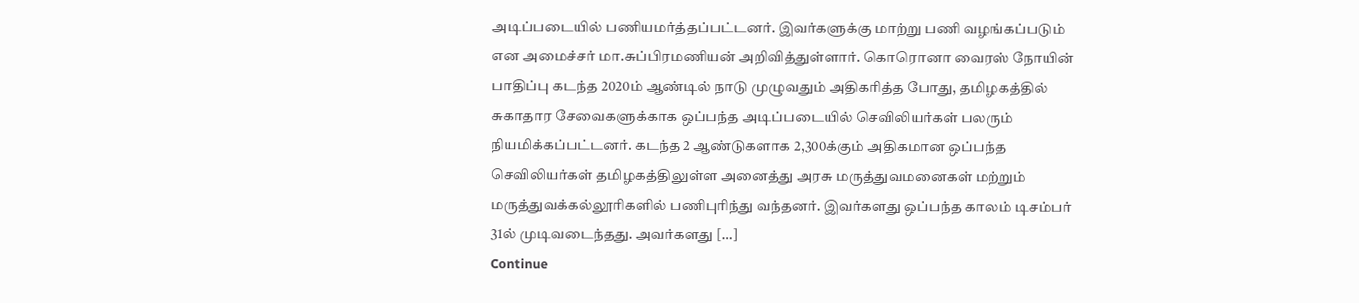அடிப்படையில் பணியமர்த்தப்பட்டனர். இவர்களுக்கு மாற்று பணி வழங்கப்படும் என அமைச்சர் மா.சுப்பிரமணியன் அறிவித்துள்ளார். கொரொனா வைரஸ் நோயின் பாதிப்பு கடந்த 2020ம் ஆண்டில் நாடு முழுவதும் அதிகரித்த போது, தமிழகத்தில் சுகாதார சேவைகளுக்காக ஒப்பந்த அடிப்படையில் செவிலியர்கள் பலரும் நியமிக்கப்பட்டனர். கடந்த 2 ஆண்டுகளாக 2,300க்கும் அதிகமான ஒப்பந்த செவிலியர்கள் தமிழகத்திலுள்ள அனைத்து அரசு மருத்துவமனைகள் மற்றும் மருத்துவக்கல்லூரிகளில் பணிபுரிந்து வந்தனர். இவர்களது ஒப்பந்த காலம் டிசம்பர் 31ல் முடிவடைந்தது. அவர்களது […]
Continue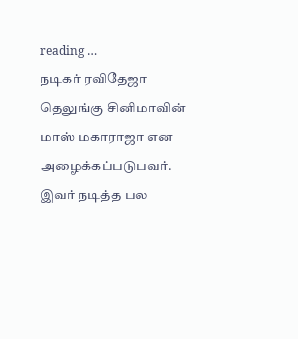reading …
நடிகர் ரவிதேஜா தெலுங்கு சினிமாவின் மாஸ் மகாராஜா என அழைக்கப்படுபவர். இவர் நடித்த பல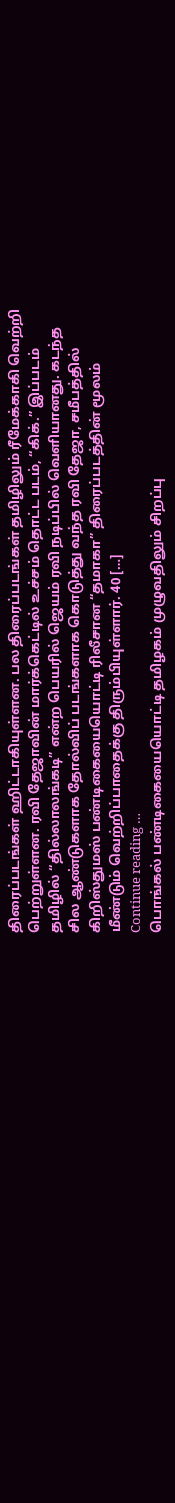திரைப்படங்கள் ஹிட்டாகியுள்ளன. பல திரைப்படங்கள் தமிழிலும் ரீமேக்காகி வெற்றி பெற்றுள்ளன. ரவி தேஜாவின் மார்க்கெட்டில் உச்சம் தொட்ட படம், “கிக்.” இப்படம் தமிழில் “தில்லாலங்கடி” என்ற பெயரில் ஜெயம் ரவி நடிப்பில் வெளியானது. கடந்த சில ஆண்டுகளாக தோல்விப் படங்களாக கொடுத்து வந்த ரவி தேஜா, சமீபத்தில் கிறிஸ்துமஸ் பண்டிகையையொட்டி ரிலீசான “தமாகா” திரைப்படத்தின் மூலம் மீண்டும் வெற்றிப்பாதைக்கு திரும்பியுள்ளார். 40 […]
Continue reading …
பொங்கல் பண்டிகையையொட்டி தமிழகம் முழுவதிலும் சிறப்பு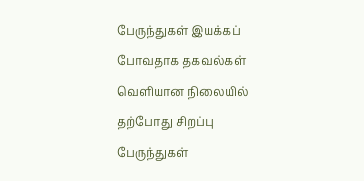பேருந்துகள் இயக்கப் போவதாக தகவல்கள் வெளியான நிலையில் தற்போது சிறப்பு பேருந்துகள்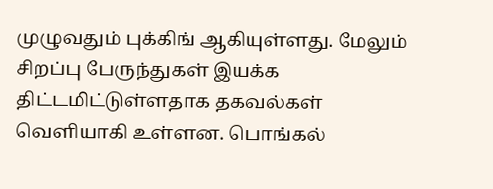முழுவதும் புக்கிங் ஆகியுள்ளது. மேலும் சிறப்பு பேருந்துகள் இயக்க திட்டமிட்டுள்ளதாக தகவல்கள் வெளியாகி உள்ளன. பொங்கல்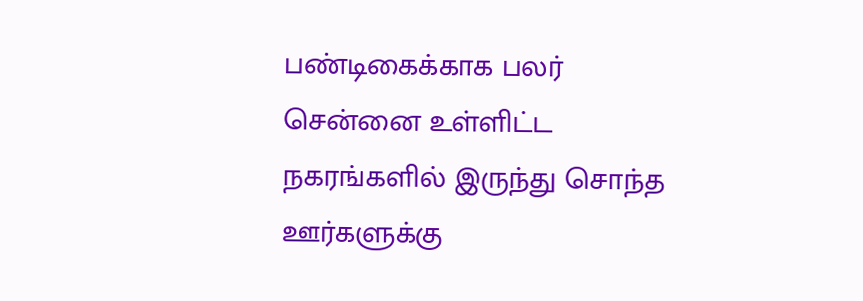பண்டிகைக்காக பலர் சென்னை உள்ளிட்ட நகரங்களில் இருந்து சொந்த ஊர்களுக்கு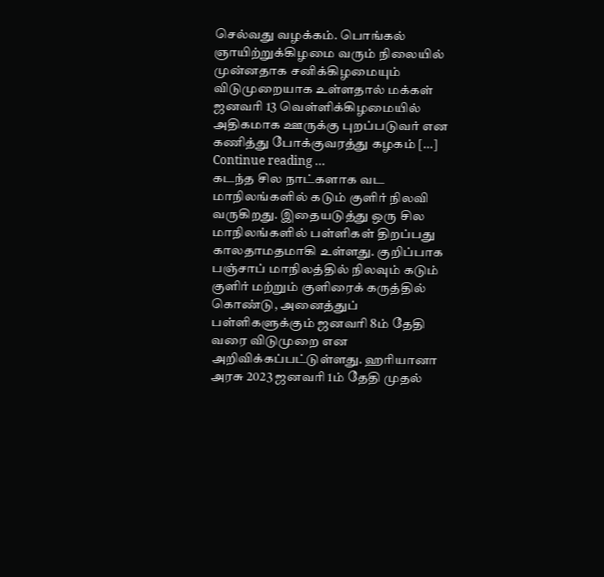செல்வது வழக்கம். பொங்கல் ஞாயிற்றுக்கிழமை வரும் நிலையில் முன்னதாக சனிக்கிழமையும் விடுமுறையாக உள்ளதால் மக்கள் ஜனவரி 13 வெள்ளிக்கிழமையில் அதிகமாக ஊருக்கு புறப்படுவர் என கணித்து போக்குவரத்து கழகம் […]
Continue reading …
கடந்த சில நாட்களாக வட மாநிலங்களில் கடும் குளிர் நிலவி வருகிறது. இதையடுத்து ஒரு சில மாநிலங்களில் பள்ளிகள் திறப்பது காலதாமதமாகி உள்ளது. குறிப்பாக பஞ்சாப் மாநிலத்தில் நிலவும் கடும் குளிர் மற்றும் குளிரைக் கருத்தில் கொண்டு, அனைத்துப் பள்ளிகளுக்கும் ஜனவரி 8ம் தேதி வரை விடுமுறை என அறிவிக்கப்பட்டுள்ளது. ஹரியானா அரசு 2023 ஜனவரி 1ம் தேதி முதல்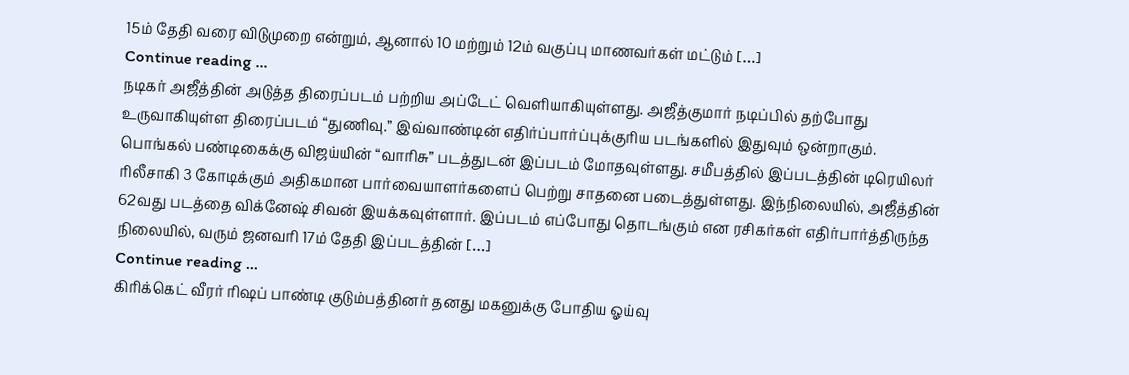15ம் தேதி வரை விடுமுறை என்றும், ஆனால் 10 மற்றும் 12ம் வகுப்பு மாணவர்கள் மட்டும் […]
Continue reading …
நடிகர் அஜீத்தின் அடுத்த திரைப்படம் பற்றிய அப்டேட் வெளியாகியுள்ளது. அஜீத்குமார் நடிப்பில் தற்போது உருவாகியுள்ள திரைப்படம் “துணிவு.” இவ்வாண்டின் எதிர்ப்பார்ப்புக்குரிய படங்களில் இதுவும் ஒன்றாகும். பொங்கல் பண்டிகைக்கு விஜய்யின் “வாரிசு” படத்துடன் இப்படம் மோதவுள்ளது. சமீபத்தில் இப்படத்தின் டிரெயிலர் ரிலீசாகி 3 கோடிக்கும் அதிகமான பார்வையாளர்களைப் பெற்று சாதனை படைத்துள்ளது. இந்நிலையில், அஜீத்தின் 62வது படத்தை விக்னேஷ் சிவன் இயக்கவுள்ளார். இப்படம் எப்போது தொடங்கும் என ரசிகர்கள் எதிர்பார்த்திருந்த நிலையில், வரும் ஜனவரி 17ம் தேதி இப்படத்தின் […]
Continue reading …
கிரிக்கெட் வீரர் ரிஷப் பாண்டி குடும்பத்தினர் தனது மகனுக்கு போதிய ஓய்வு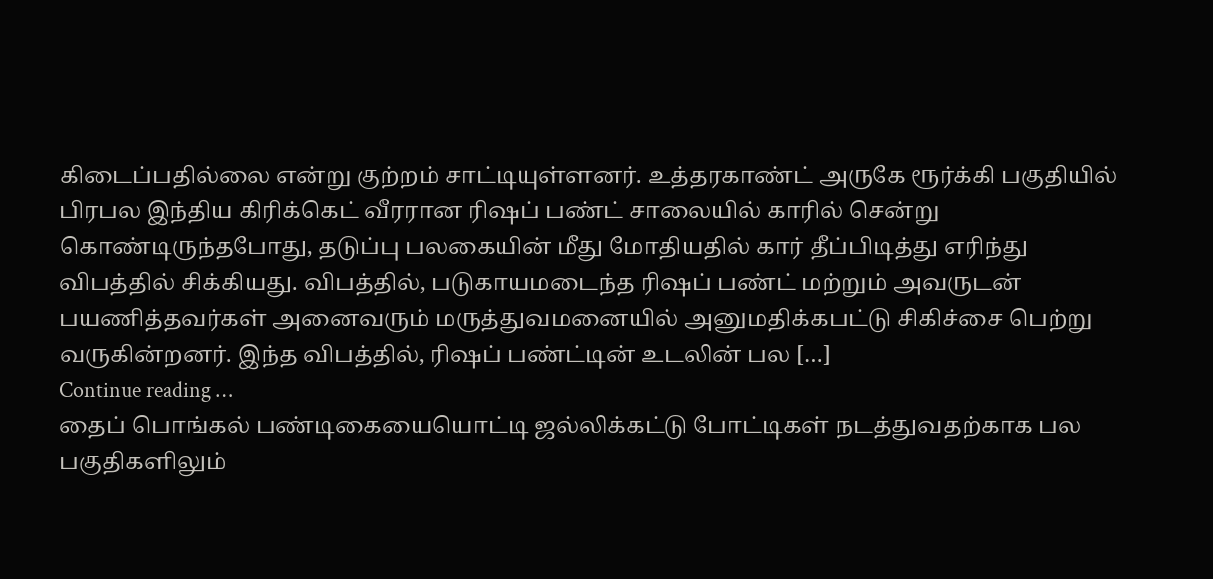கிடைப்பதில்லை என்று குற்றம் சாட்டியுள்ளனர். உத்தரகாண்ட் அருகே ரூர்க்கி பகுதியில் பிரபல இந்திய கிரிக்கெட் வீரரான ரிஷப் பண்ட் சாலையில் காரில் சென்று கொண்டிருந்தபோது, தடுப்பு பலகையின் மீது மோதியதில் கார் தீப்பிடித்து எரிந்து விபத்தில் சிக்கியது. விபத்தில், படுகாயமடைந்த ரிஷப் பண்ட் மற்றும் அவருடன் பயணித்தவர்கள் அனைவரும் மருத்துவமனையில் அனுமதிக்கபட்டு சிகிச்சை பெற்று வருகின்றனர். இந்த விபத்தில், ரிஷப் பண்ட்டின் உடலின் பல […]
Continue reading …
தைப் பொங்கல் பண்டிகையையொட்டி ஜல்லிக்கட்டு போட்டிகள் நடத்துவதற்காக பல பகுதிகளிலும்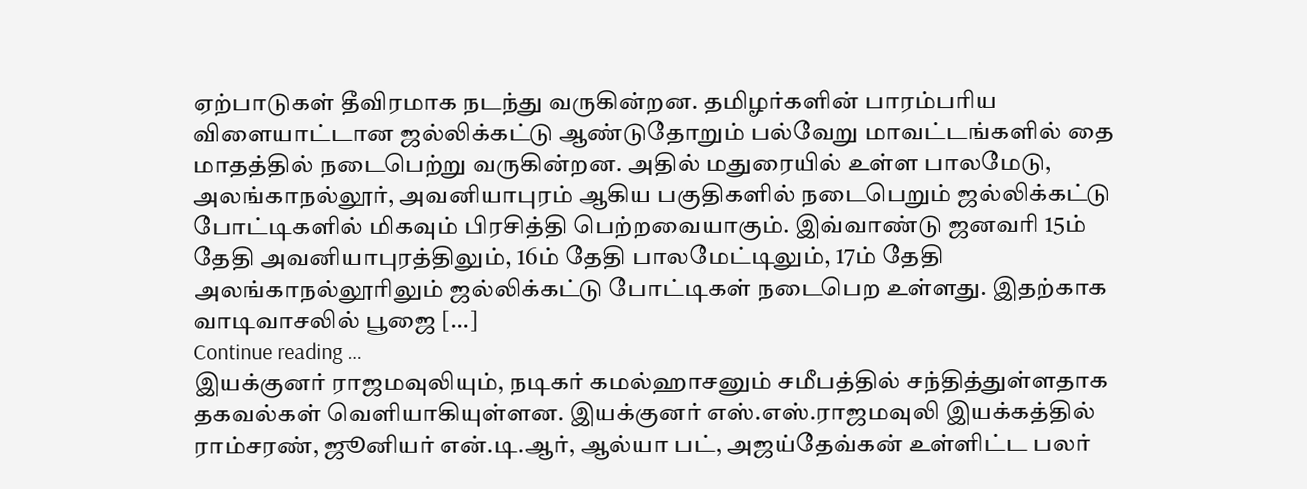ஏற்பாடுகள் தீவிரமாக நடந்து வருகின்றன. தமிழர்களின் பாரம்பரிய விளையாட்டான ஜல்லிக்கட்டு ஆண்டுதோறும் பல்வேறு மாவட்டங்களில் தை மாதத்தில் நடைபெற்று வருகின்றன. அதில் மதுரையில் உள்ள பாலமேடு, அலங்காநல்லூர், அவனியாபுரம் ஆகிய பகுதிகளில் நடைபெறும் ஜல்லிக்கட்டு போட்டிகளில் மிகவும் பிரசித்தி பெற்றவையாகும். இவ்வாண்டு ஜனவரி 15ம் தேதி அவனியாபுரத்திலும், 16ம் தேதி பாலமேட்டிலும், 17ம் தேதி அலங்காநல்லூரிலும் ஜல்லிக்கட்டு போட்டிகள் நடைபெற உள்ளது. இதற்காக வாடிவாசலில் பூஜை […]
Continue reading …
இயக்குனர் ராஜமவுலியும், நடிகர் கமல்ஹாசனும் சமீபத்தில் சந்தித்துள்ளதாக தகவல்கள் வெளியாகியுள்ளன. இயக்குனர் எஸ்.எஸ்.ராஜமவுலி இயக்கத்தில் ராம்சரண், ஜூனியர் என்.டி.ஆர், ஆல்யா பட், அஜய்தேவ்கன் உள்ளிட்ட பலர்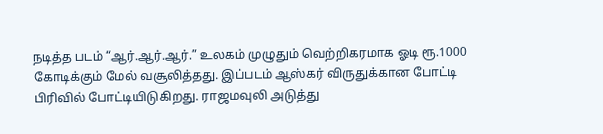நடித்த படம் “ஆர்.ஆர்.ஆர்.” உலகம் முழுதும் வெற்றிகரமாக ஓடி ரூ.1000 கோடிக்கும் மேல் வசூலித்தது. இப்படம் ஆஸ்கர் விருதுக்கான போட்டி பிரிவில் போட்டியிடுகிறது. ராஜமவுலி அடுத்து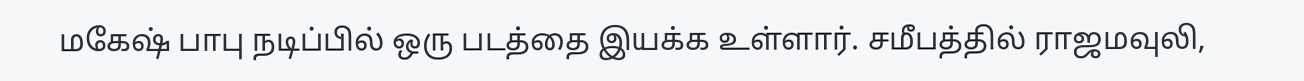மகேஷ் பாபு நடிப்பில் ஒரு படத்தை இயக்க உள்ளார். சமீபத்தில் ராஜமவுலி,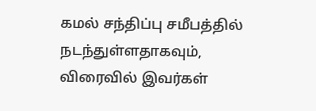கமல் சந்திப்பு சமீபத்தில் நடந்துள்ளதாகவும், விரைவில் இவர்கள்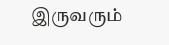இருவரும்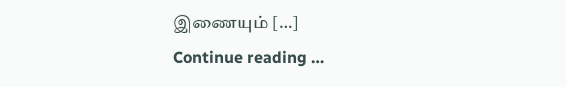இணையும் […]
Continue reading …